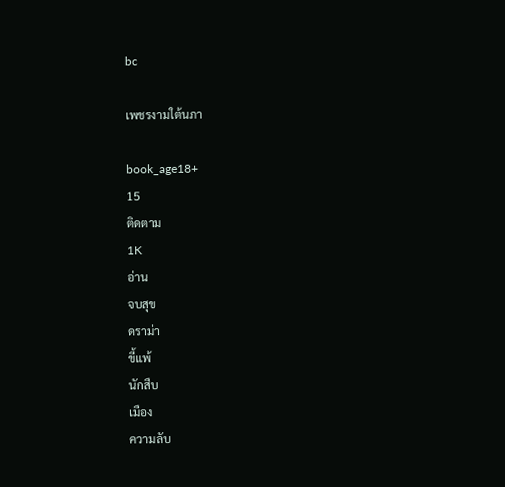bc

เพชรงามใต้นภา

book_age18+
15
ติดตาม
1K
อ่าน
จบสุข
ดราม่า
ขี้แพ้
นักสืบ
เมือง
ความลับ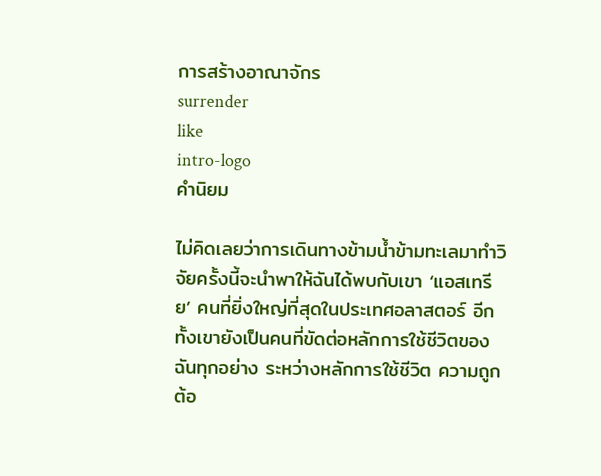การสร้างอาณาจักร
surrender
like
intro-logo
คำนิยม

ไม่คิดเลยว่าการเดินทางข้ามน้ำข้ามทะเลมาทำวิจัยครั้งนี้จะนำพาให้ฉันได้พบกับเขา ‘แอสเทรีย’ คนที่ยิ่งใหญ่ที่สุดในประเทศอลาสตอร์ อีกทั้งเขายังเป็นคนที่ขัดต่อหลักการใช้ชีวิตของฉันทุกอย่าง ระหว่างหลักการใช้ชีวิต ความถูกต้อ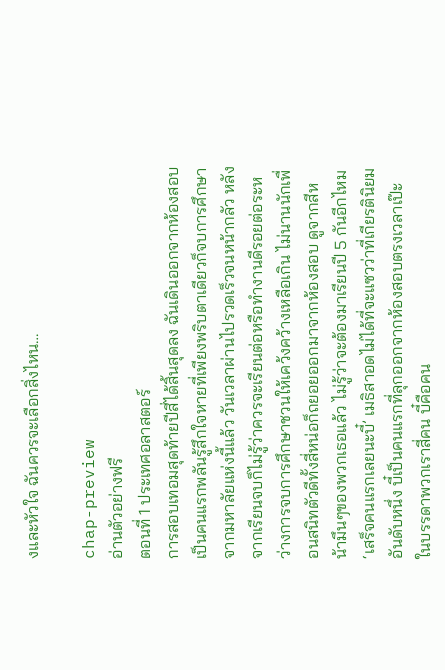งและหัวใจ ฉันควรจะเลือกสิ่งไหน…

chap-preview
อ่านตัวอย่างฟรี
ตอนที่ 1 ประเทศอลาสตอร์
การสอบเทอมสุดท้ายปีสี่ได้สิ้นสุดลง ฉันเดินออกจากห้องสอบเป็นคนแรกพลันรู้สึกใจหายที่เพียงพริบตาเดียวก็จบการศึกษาจากมหาลัยแห่งนี้แล้ว วันเวลาผ่านไปรวดเร็วจนหน้ากลัว หลังจากเรียนจบก็ไม่รู้ว่าควรจะเรียนต่อหรือทำงานดีรอยต่อระหว่างการจบการศึกษาชวนให้เคว้งคว้างเหลือเกิน ไม่นานนักเพื่อนสนิทตัวดีทั้งสี่หน่อก็ถยอยออกมาจากห้องสอบ ดูจากสีหน้ามึนๆของพวกเธอแล้ว ไม่รู้ว่าจะต้องมาเรียนปี 5 กันอีกไหม ‘เสร็จคนแรกเลยนะบี๋’ เมธิสาอดไม่ได้ที่จะแซวว่าที่เกียรตินิยมอันดับหนึ่ง บี๋เป็นคนแรกที่ลุกออกจากห้องสอบตรงเวลาเป๊ะ ในบรรดาพวกเราสี่คน บี๋คือคน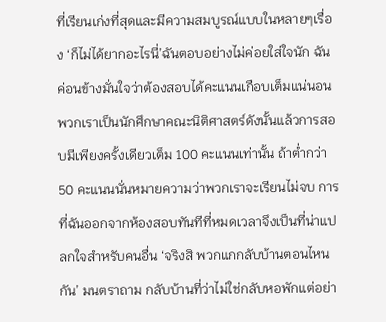ที่เรียนเก่งที่สุดและมีความสมบูรณ์แบบในหลายๆเรื่อง ‘ก็ไม่ได้ยากอะไรนี่’ฉันตอบอย่างไม่ค่อยใส่ใจนัก ฉันค่อนข้างมั่นใจว่าต้องสอบได้คะแนนเกือบเต็มแน่นอน พวกเราเป็นนักศึกษาคณะนิติศาสตร์ดังนั้นแล้วการสอบมีเพียงครั้งเดียวเต็ม 100 คะแนนเท่านั้น ถ้าต่ำกว่า 50 คะแนนนั่นหมายความว่าพวกเราจะเรียนไม่จบ การที่ฉันออกจากห้องสอบทันทีที่หมดเวลาจึงเป็นที่น่าแปลกใจสำหรับคนอื่น ‘จริงสิ พวกแกกลับบ้านตอนไหนกัน’ มนตราถาม กลับบ้านที่ว่าไม่ใช่กลับหอพักแต่อย่า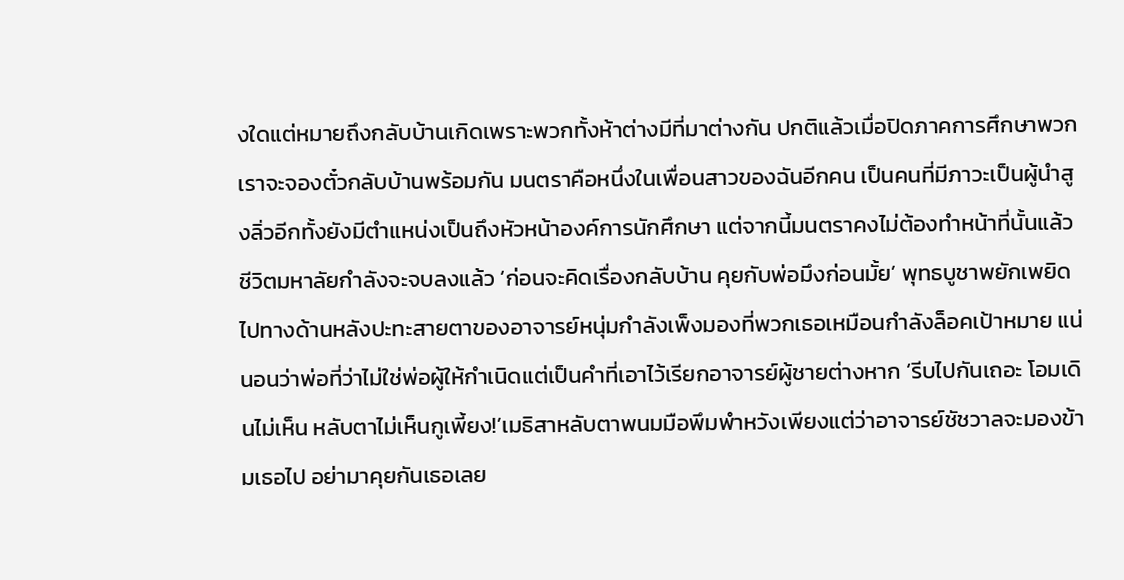งใดแต่หมายถึงกลับบ้านเกิดเพราะพวกทั้งห้าต่างมีที่มาต่างกัน ปกติแล้วเมื่อปิดภาคการศึกษาพวกเราจะจองตั๋วกลับบ้านพร้อมกัน มนตราคือหนึ่งในเพื่อนสาวของฉันอีกคน เป็นคนที่มีภาวะเป็นผู้นำสูงลิ่วอีกทั้งยังมีตำแหน่งเป็นถึงหัวหน้าองค์การนักศึกษา แต่จากนี้มนตราคงไม่ต้องทำหน้าที่นั้นแล้ว ชีวิตมหาลัยกำลังจะจบลงแล้ว ‘ก่อนจะคิดเรื่องกลับบ้าน คุยกับพ่อมึงก่อนมั้ย’ พุทธบูชาพยักเพยิดไปทางด้านหลังปะทะสายตาของอาจารย์หนุ่มกำลังเพ็งมองที่พวกเธอเหมือนกำลังล็อคเป้าหมาย แน่นอนว่าพ่อที่ว่าไม่ใช่พ่อผู้ให้กำเนิดแต่เป็นคำที่เอาไว้เรียกอาจารย์ผู้ชายต่างหาก ‘รีบไปกันเถอะ โอมเดินไม่เห็น หลับตาไม่เห็นกูเพี้ยง!’เมธิสาหลับตาพนมมือพึมพำหวังเพียงแต่ว่าอาจารย์ชัชวาลจะมองข้ามเธอไป อย่ามาคุยกันเธอเลย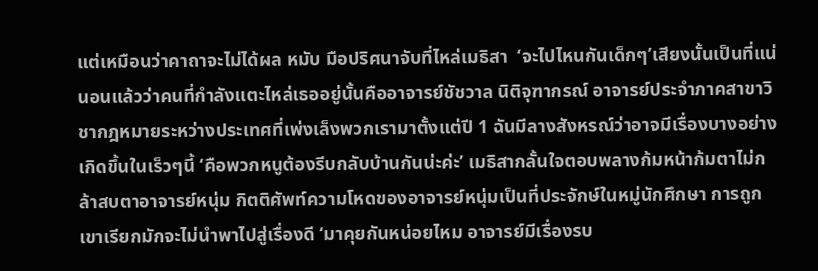แต่เหมือนว่าคาถาจะไม่ได้ผล หมับ มือปริศนาจับที่ไหล่เมธิสา  ‘จะไปไหนกันเด็กๆ’เสียงนั้นเป็นที่แน่นอนแล้วว่าคนที่กำลังแตะไหล่เธออยู่นั้นคืออาจารย์ชัชวาล นิติจุฑากรณ์ อาจารย์ประจำภาคสาขาวิชากฎหมายระหว่างประเทศที่เพ่งเล็งพวกเรามาตั้งแต่ปี 1 ฉันมีลางสังหรณ์ว่าอาจมีเรื่องบางอย่างเกิดขึ้นในเร็วๆนี้ ‘คือพวกหนูต้องรีบกลับบ้านกันน่ะค่ะ’ เมธิสากลั้นใจตอบพลางก้มหน้าก้มตาไม่กล้าสบตาอาจารย์หนุ่ม กิตติศัพท์ความโหดของอาจารย์หนุ่มเป็นที่ประจักษ์ในหมู่นักศึกษา การถูกเขาเรียกมักจะไม่นำพาไปสู่เรื่องดี ‘มาคุยกันหน่อยไหม อาจารย์มีเรื่องรบ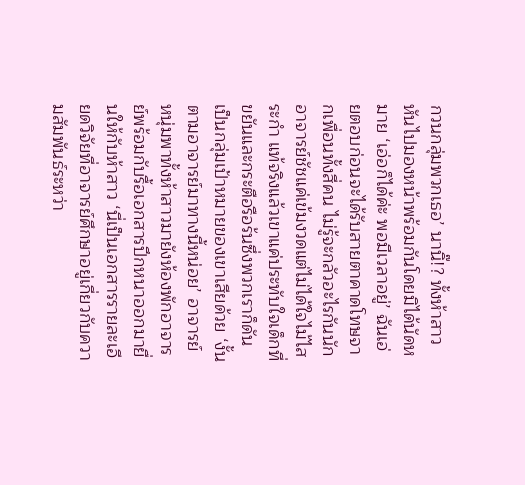กวนกลุ่มพวกเธอ’ นานิ๊!? ทั้งห้าสาวหันไปมองหน้าพร้อมกันโดยมิได้นัดหมาย ‘เอ่อก็ได้ค่ะ พอมีเวลาอยู่’ ฉันเอ่ยตอบก่อนจะได้รับสายตาคาดโทษจากเพื่อนทั้งสี่คน ไม่รู้จะกลัวอะไรกันนัก อาจารย์ชัชแค่เข้มงวดแต่ไม่ได้ใจไม้ไสระกำ แท้จริงแล้วเขาแค่ประทับใจเด็กที่ขยันและกระตือรือร้นซึ่งพวกเราก็ดันเป็นกลุ่มเป้าหมายของเขาเสียด้วย ‘งั้นตามอาจารย์มาทางนี้หน่อย’ อาจารย์หนุ่มพาทั้งห้าสาวมายังห้องพักอาจารย์พร้อมกับรื้อเอกสารปึกหนาออกมายื่นให้กับห้าสาว ‘นี่เป็นเอกสารรายละเอียดวิจัยที่อาจารย์ศึกษาอยู่เกี่ยวกับความสัมพันธ์ระหว่า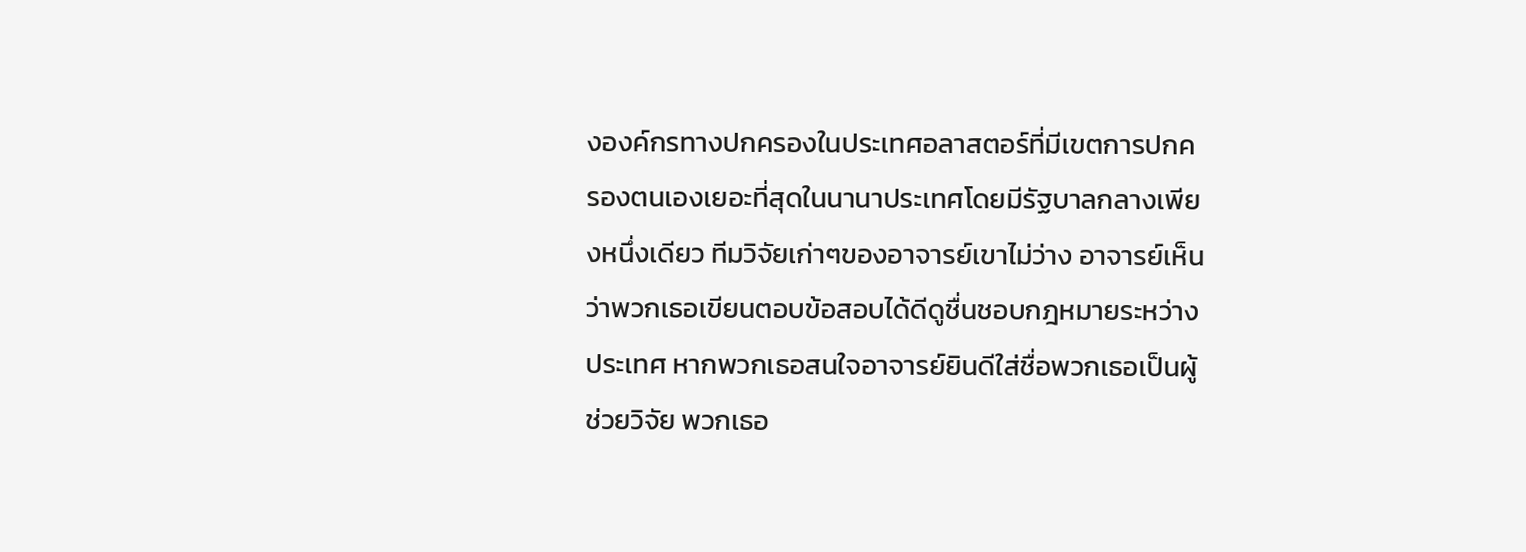งองค์กรทางปกครองในประเทศอลาสตอร์ที่มีเขตการปกครองตนเองเยอะที่สุดในนานาประเทศโดยมีรัฐบาลกลางเพียงหนึ่งเดียว ทีมวิจัยเก่าๆของอาจารย์เขาไม่ว่าง อาจารย์เห็นว่าพวกเธอเขียนตอบข้อสอบได้ดีดูชื่นชอบกฎหมายระหว่างประเทศ หากพวกเธอสนใจอาจารย์ยินดีใส่ชื่อพวกเธอเป็นผู้ช่วยวิจัย พวกเธอ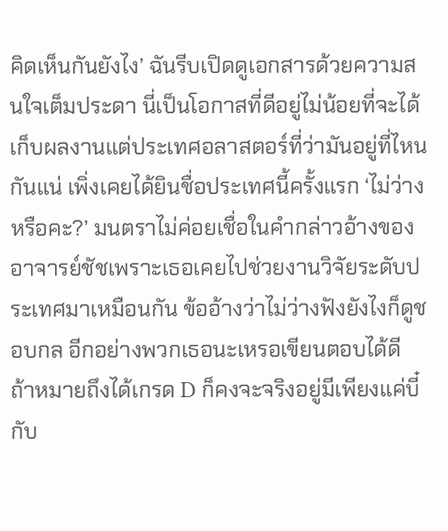คิดเห็นกันยังไง’ ฉันรีบเปิดดูเอกสารด้วยความสนใจเต็มประดา นี่เป็นโอกาสที่ดีอยู่ไม่น้อยที่จะได้เก็บผลงานแต่ประเทศอลาสตอร์ที่ว่ามันอยู่ที่ไหนกันแน่ เพิ่งเคยได้ยินชื่อประเทศนี้ครั้งแรก ‘ไม่ว่างหรือคะ?’ มนตราไม่ค่อยเชื่อในคำกล่าวอ้างของอาจารย์ชัชเพราะเธอเคยไปช่วยงานวิจัยระดับประเทศมาเหมือนกัน ข้ออ้างว่าไม่ว่างฟังยังไงก็ดูชอบกล อีกอย่างพวกเธอนะเหรอเขียนตอบได้ดี ถ้าหมายถึงได้เกรด D ก็คงจะจริงอยู่มีเพียงแค่บี๋กับ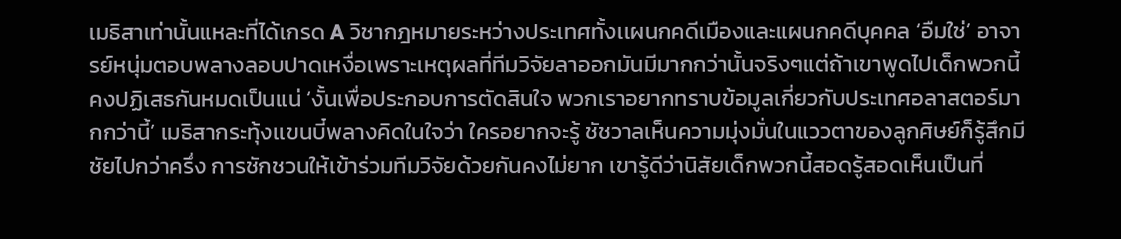เมธิสาเท่านั้นแหละที่ได้เกรด A วิชากฎหมายระหว่างประเทศทั้งเเผนกคดีเมืองและแผนกคดีบุคคล ‘อืมใช่’ อาจารย์หนุ่มตอบพลางลอบปาดเหงื่อเพราะเหตุผลที่ทีมวิจัยลาออกมันมีมากกว่านั้นจริงๆแต่ถ้าเขาพูดไปเด็กพวกนี้คงปฏิเสธกันหมดเป็นแน่ ‘งั้นเพื่อประกอบการตัดสินใจ พวกเราอยากทราบข้อมูลเกี่ยวกับประเทศอลาสตอร์มากกว่านี้’ เมธิสากระทุ้งเเขนบี๋พลางคิดในใจว่า ใครอยากจะรู้ ชัชวาลเห็นความมุ่งมั่นในแววตาของลูกศิษย์ก็รู้สึกมีชัยไปกว่าครึ่ง การชักชวนให้เข้าร่วมทีมวิจัยด้วยกันคงไม่ยาก เขารู้ดีว่านิสัยเด็กพวกนี้สอดรู้สอดเห็นเป็นที่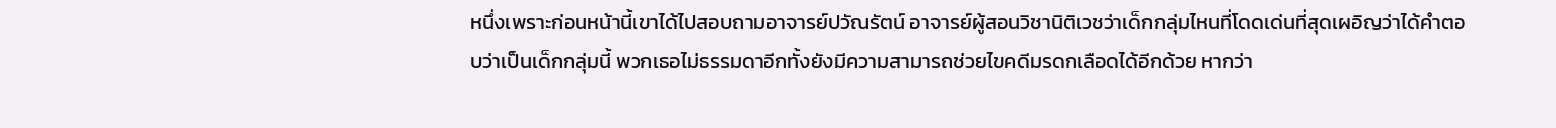หนึ่งเพราะก่อนหน้านี้เขาได้ไปสอบถามอาจารย์ปวัณรัตน์ อาจารย์ผู้สอนวิชานิติเวชว่าเด็กกลุ่มไหนที่โดดเด่นที่สุดเผอิญว่าได้คำตอบว่าเป็นเด็กกลุ่มนี้ พวกเธอไม่ธรรมดาอีกทั้งยังมีความสามารถช่วยไขคดีมรดกเลือดได้อีกด้วย หากว่า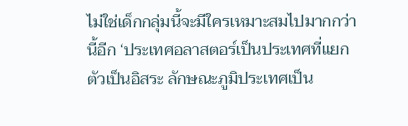ไม่ใช่เด็กกลุ่มนี้จะมีใครเหมาะสมไปมากกว่านี้อีก ‘ประเทศอลาสตอร์เป็นประเทศที่แยกตัวเป็นอิสระ ลักษณะภูมิประเทศเป็น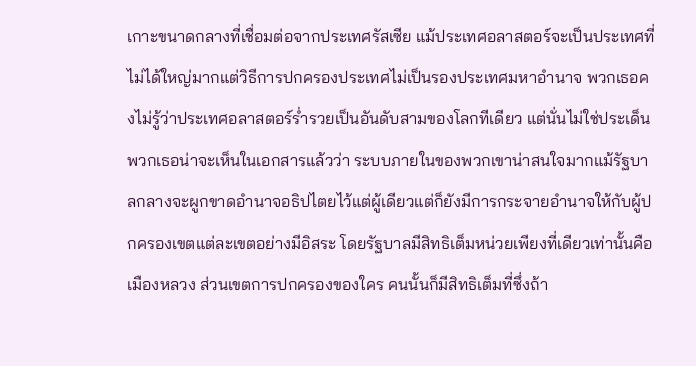เกาะขนาดกลางที่เชื่อมต่อจากประเทศรัสเซีย แม้ประเทศอลาสตอร์จะเป็นประเทศที่ไม่ได้ใหญ่มากแต่วิธีการปกครองประเทศไม่เป็นรองประเทศมหาอำนาจ พวกเธอคงไม่รู้ว่าประเทศอลาสตอร์ร่ำรวยเป็นอันดับสามของโลกทีเดียว แต่นั่นไม่ใช่ประเด็นพวกเธอน่าจะเห็นในเอกสารแล้วว่า ระบบภายในของพวกเขาน่าสนใจมากแม้รัฐบาลกลางจะผูกขาดอำนาจอธิปไตยไว้แต่ผู้เดียวแต่ก็ยังมีการกระจายอำนาจให้กับผู้ปกครองเขตแต่ละเขตอย่างมีอิสระ โดยรัฐบาลมีสิทธิเต็มหน่วยเพียงที่เดียวเท่านั้นคือเมืองหลวง ส่วนเขตการปกครองของใคร คนนั้นก็มีสิทธิเต็มที่ซึ่งถ้า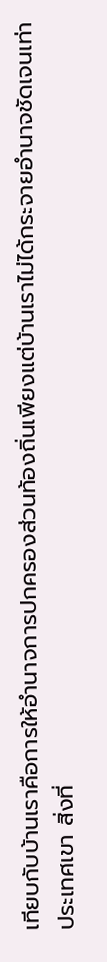เทียบกับบ้านเราคือการให้อำนาจการปกครองส่วนท้องถิ่นเพียงแต่บ้านเราไม่ได้กระจายอำนาจชัดเจนเท่าประเทศเขา สิ่งที่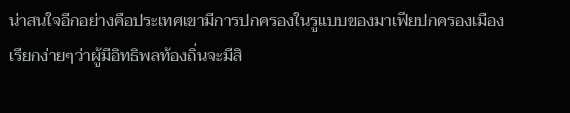น่าสนใจอีกอย่างคือประเทศเขามีการปกครองในรูแบบของมาเฟียปกครองเมือง เรียกง่ายๆว่าผู้มีอิทธิพลท้องถิ่นจะมีสิ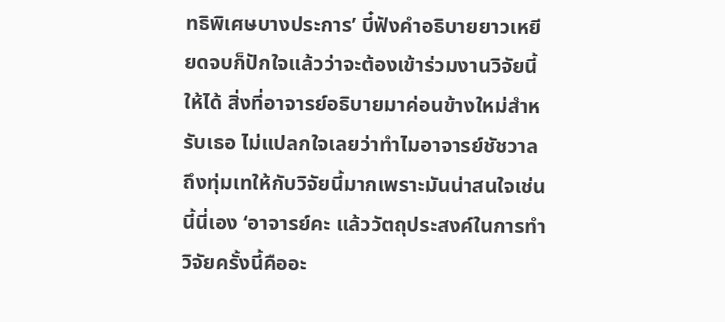ทธิพิเศษบางประการ’ บี๋ฟังคำอธิบายยาวเหยียดจบก็ปักใจแล้วว่าจะต้องเข้าร่วมงานวิจัยนี้ให้ได้ สิ่งที่อาจารย์อธิบายมาค่อนข้างใหม่สำหรับเธอ ไม่แปลกใจเลยว่าทำไมอาจารย์ชัชวาลถึงทุ่มเทให้กับวิจัยนี้มากเพราะมันน่าสนใจเช่นนี้นี่เอง ‘อาจารย์คะ แล้ววัตถุประสงค์ในการทำวิจัยครั้งนี้คืออะ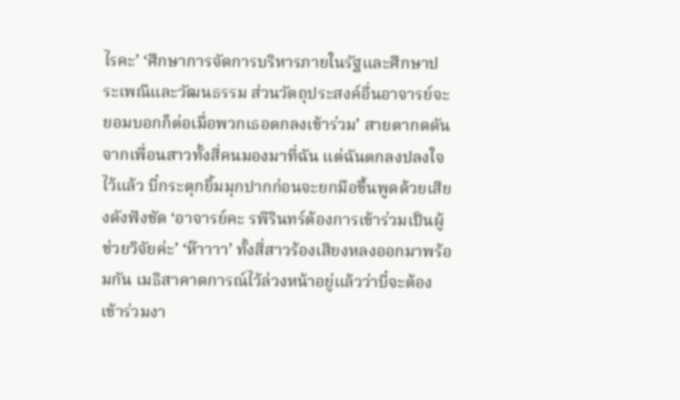ไรคะ’ ‘ศึกษาการจัดการบริหารภายในรัฐและศึกษาประเพณีและวัฒนธรรม ส่วนวัตถุประสงค์อื่นอาจารย์จะยอมบอกก็ต่อเมื่อพวกเธอตกลงเข้าร่วม’ สายตากดดันจากเพื่อนสาวทั้งสี่คนมองมาที่ฉัน แต่ฉันตกลงปลงใจไว้แล้ว บี๋กระตุกยิ้มมุกปากก่อนจะยกมือขึ้นพูดด้วยเสียงดังฟังชัด ‘อาจารย์คะ รพีรินทร์ต้องการเข้าร่วมเป็นผู้ช่วยวิจัยค่ะ’ ‘ห๊าาาา’ ทั้งสี่สาวร้องเสียงหลงออกมาพร้อมกัน เมธิสาคาดการณ์ไว้ล่วงหน้าอยู่แล้วว่าบี๋จะต้องเข้าร่วมงา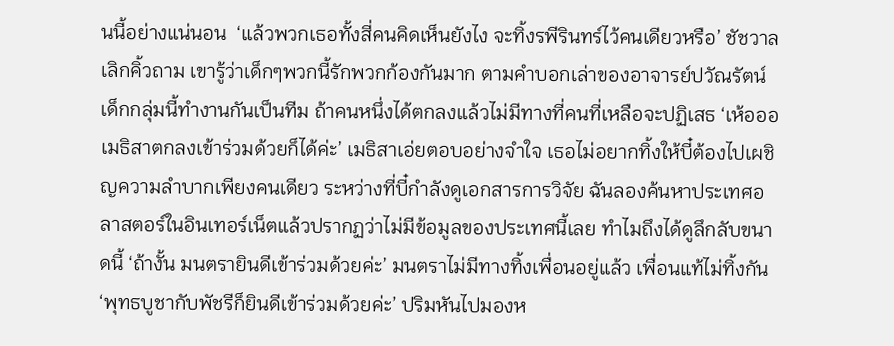นนี้อย่างแน่นอน  ‘แล้วพวกเธอทั้งสี่คนคิดเห็นยังไง จะทิ้งรพีรินทร์ไว้คนเดียวหรือ’ ชัชวาลเลิกคิ้วถาม เขารู้ว่าเด็กๆพวกนี้รักพวกก้องกันมาก ตามคำบอกเล่าของอาจารย์ปวัณรัตน์ เด็กกลุ่มนี้ทำงานกันเป็นทีม ถ้าคนหนึ่งได้ตกลงแล้วไม่มีทางที่คนที่เหลือจะปฏิเสธ ‘เห้อออ เมธิสาตกลงเข้าร่วมด้วยก็ได้ค่ะ’ เมธิสาเอ่ยตอบอย่างจำใจ เธอไม่อยากทิ้งให้บี๋ต้องไปเผชิญความลำบากเพียงคนเดียว ระหว่างที่บี๋กำลังดูเอกสารการวิจัย ฉันลองค้นหาประเทศอลาสตอร์ในอินเทอร์เน็ตแล้วปรากฏว่าไม่มีข้อมูลของประเทศนี้เลย ทำไมถึงได้ดูลึกลับขนาดนี้ ‘ถ้างั้น มนตรายินดีเข้าร่วมด้วยค่ะ’ มนตราไม่มีทางทิ้งเพื่อนอยู่แล้ว เพื่อนแท้ไม่ทิ้งกัน ‘พุทธบูชากับพัชรีก็ยินดีเข้าร่วมด้วยค่ะ’ ปริมหันไปมองห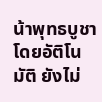น้าพุทธบูชาโดยอัติโนมัติ ยังไม่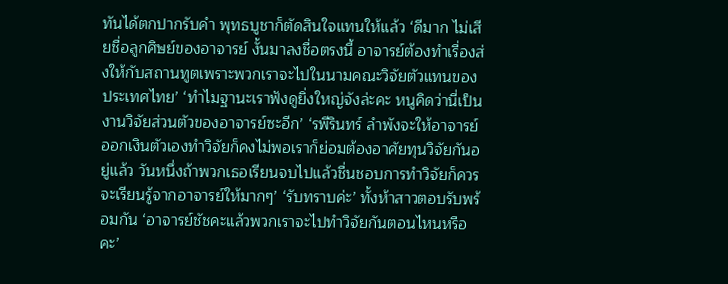ทันได้ตกปากรับคำ พุทธบูชาก็ตัดสินใจแทนให้แล้ว ‘ดีมาก ไม่เสียชื่อลูกศิษย์ของอาจารย์ งั้นมาลงชื่อตรงนี้ อาจารย์ต้องทำเรื่องส่งให้กับสถานทูตเพราะพวกเราจะไปในนามคณะวิจัยตัวแทนของประเทศไทย’ ‘ทำไมฐานะเราฟังดูยิ่งใหญ่จังล่ะคะ หนูคิดว่านี่เป็นงานวิจัยส่วนตัวของอาจารย์ซะอีก’ ‘รพีรินทร์ ลำพังจะให้อาจารย์ออกเงินตัวเองทำวิจัยก็คงไม่พอเราก็ย่อมต้องอาศัยทุนวิจัยกันอยู่แล้ว วันหนึ่งถ้าพวกเธอเรียนจบไปแล้วชื่นชอบการทำวิจัยก็ควรจะเรียนรู้จากอาจารย์ให้มากๆ’ ‘รับทราบค่ะ’ ทั้งห้าสาวตอบรับพร้อมกัน ‘อาจารย์ชัชคะแล้วพวกเราจะไปทำวิจัยกันตอนไหนหรือคะ’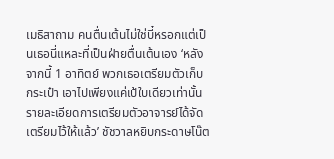เมธิสาถาม คนตื่นเต้นไม่ใช่บี๋หรอกแต่เป็นเธอนี่แหละที่เป็นฝ่ายตื่นเต้นเอง ‘หลังจากนี้ 1 อาทิตย์ พวกเธอเตรียมตัวเก็บกระเป๋า เอาไปเพียงแค่เป้ใบเดียวเท่านั้น รายละเอียดการเตรียมตัวอาจารย์ได้จัดเตรียมไว้ให้แล้ว’ ชัชวาลหยิบกระดาษโน๊ต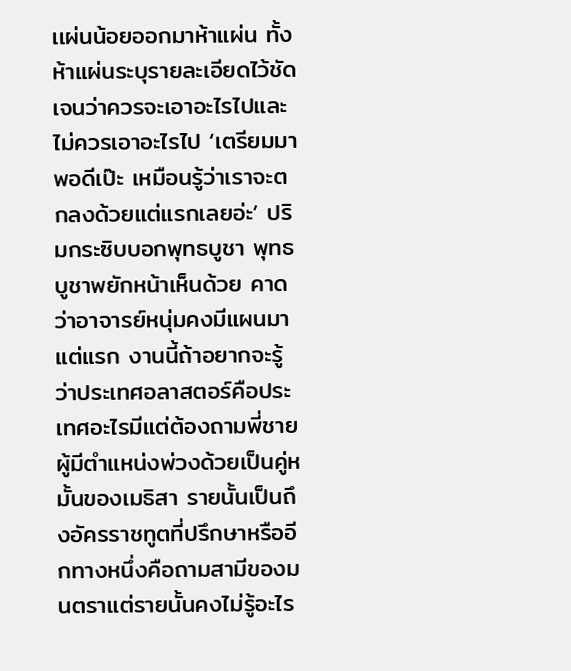เเผ่นน้อยออกมาห้าแผ่น ทั้งห้าแผ่นระบุรายละเอียดไว้ชัดเจนว่าควรจะเอาอะไรไปและไม่ควรเอาอะไรไป ‘เตรียมมาพอดีเป๊ะ เหมือนรู้ว่าเราจะตกลงด้วยแต่แรกเลยอ่ะ’ ปริมกระซิบบอกพุทธบูชา พุทธบูชาพยักหน้าเห็นด้วย คาดว่าอาจารย์หนุ่มคงมีแผนมาแต่แรก งานนี้ถ้าอยากจะรู้ว่าประเทศอลาสตอร์คือประเทศอะไรมีแต่ต้องถามพี่ชายผู้มีตำแหน่งพ่วงด้วยเป็นคู่หมั้นของเมธิสา รายนั้นเป็นถึงอัครราชทูตที่ปรึกษาหรืออีกทางหนึ่งคือถามสามีของมนตราแต่รายนั้นคงไม่รู้อะไร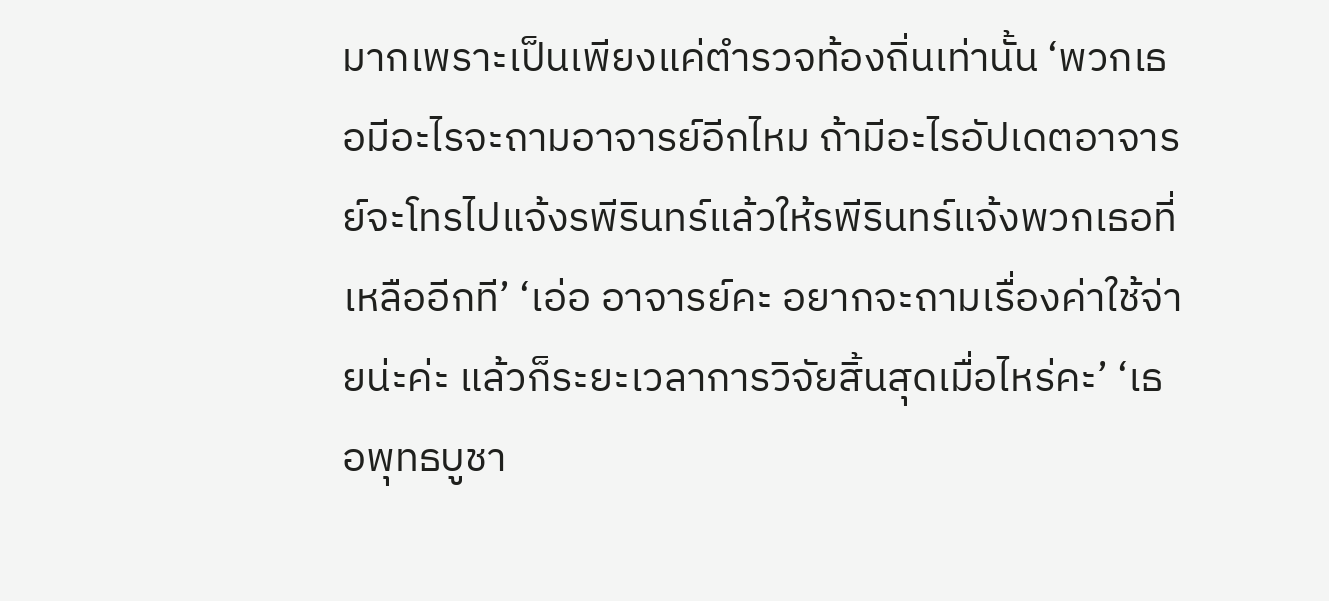มากเพราะเป็นเพียงแค่ตำรวจท้องถิ่นเท่านั้น ‘พวกเธอมีอะไรจะถามอาจารย์อีกไหม ถ้ามีอะไรอัปเดตอาจารย์จะโทรไปแจ้งรพีรินทร์แล้วให้รพีรินทร์แจ้งพวกเธอที่เหลืออีกที’ ‘เอ่อ อาจารย์คะ อยากจะถามเรื่องค่าใช้จ่ายน่ะค่ะ แล้วก็ระยะเวลาการวิจัยสิ้นสุดเมื่อไหร่คะ’ ‘เธอพุทธบูชา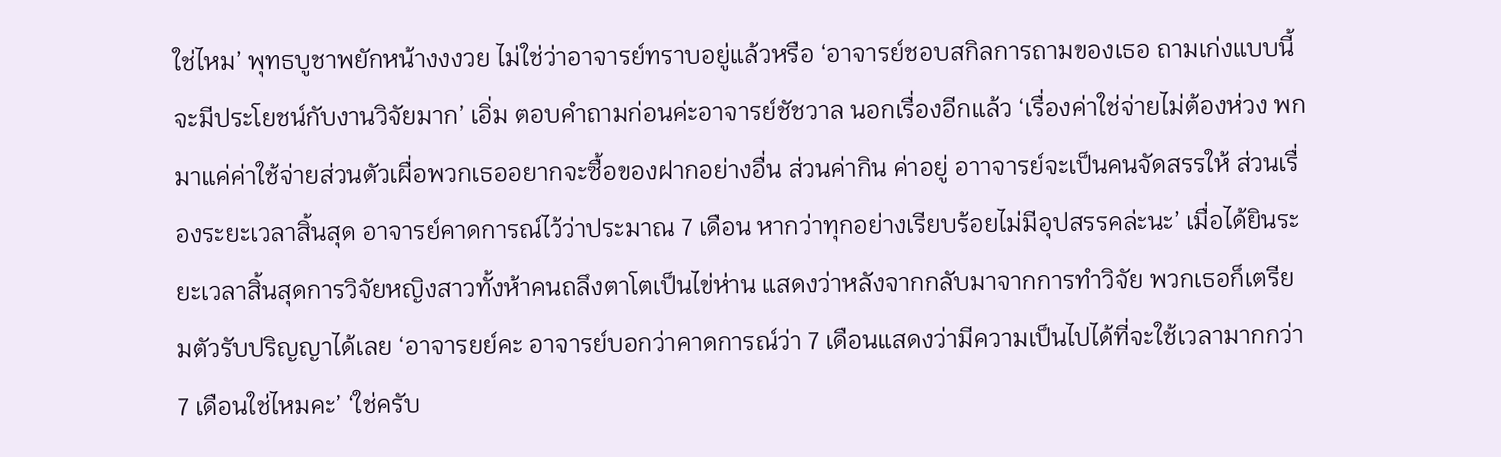ใช่ไหม’ พุทธบูชาพยักหน้างงงวย ไม่ใช่ว่าอาจารย์ทราบอยู่แล้วหรือ ‘อาจารย์ชอบสกิลการถามของเธอ ถามเก่งแบบนี้จะมีประโยชน์กับงานวิจัยมาก’ เอิ่ม ตอบคำถามก่อนค่ะอาจารย์ชัชวาล นอกเรื่องอีกแล้ว ‘เรื่องค่าใช่จ่ายไม่ต้องห่วง พกมาแค่ค่าใช้จ่ายส่วนตัวเผื่อพวกเธออยากจะซื้อของฝากอย่างอื่น ส่วนค่ากิน ค่าอยู่ อาาจารย์จะเป็นคนจัดสรรให้ ส่วนเรื่องระยะเวลาสิ้นสุด อาจารย์คาดการณ์ไว้ว่าประมาณ 7 เดือน หากว่าทุกอย่างเรียบร้อยไม่มีอุปสรรคล่ะนะ’ เมื่อได้ยินระยะเวลาสิ้นสุดการวิจัยหญิงสาวทั้งห้าคนถลึงตาโตเป็นไข่ห่าน แสดงว่าหลังจากกลับมาจากการทำวิจัย พวกเธอก็เตรียมตัวรับปริญญาได้เลย ‘อาจารยย์คะ อาจารย์บอกว่าคาดการณ์ว่า 7 เดือนแสดงว่ามีความเป็นไปได้ที่จะใช้เวลามากกว่า 7 เดือนใช่ไหมคะ’ ‘ใช่ครับ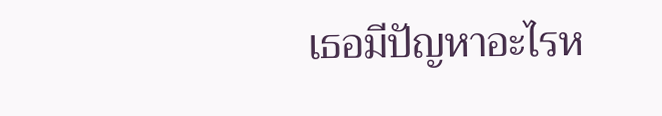เธอมีปัญหาอะไรห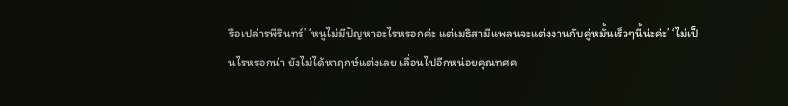รือเปล่ารพีรินทร์’ ‘หนูไม่มีปัญหาอะไรหรอกค่ะ แต่เมธิสามีแพลนจะแต่งงานกับคู่หมั้นเร็วๆนี้น่ะค่ะ’ ‘ไม่เป็นไรหรอกน่า ยังไม่ได้หาฤกษ์แต่งเลย เลื่อนไปอีกหน่อยคุณทศค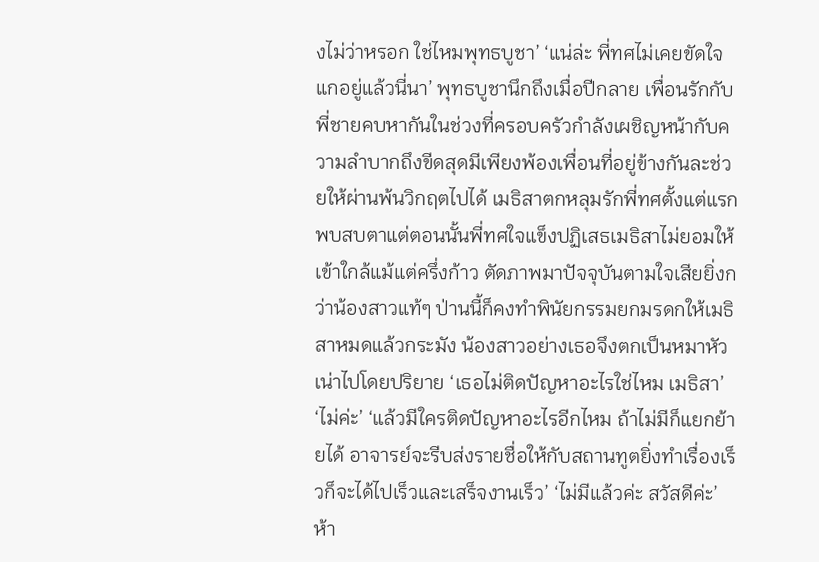งไม่ว่าหรอก ใช่ไหมพุทธบูชา’ ‘แน่ล่ะ พี่ทศไม่เคยขัดใจแกอยู่แล้วนี่นา’ พุทธบูชานึกถึงเมื่อปีกลาย เพื่อนรักกับพี่ชายคบหากันในช่วงที่ครอบครัวกำลังเผชิญหน้ากับความลำบากถึงขีดสุดมีเพียงพ้องเพื่อนที่อยู่ข้างกันละช่วยให้ผ่านพ้นวิกฤตไปได้ เมธิสาตกหลุมรักพี่ทศตั้งแต่แรกพบสบตาแต่ตอนนั้นพี่ทศใจแข็งปฏิเสธเมธิสาไม่ยอมให้เข้าใกล้แม้แต่ครึ่งก้าว ตัดภาพมาปัจจุบันตามใจเสียยิ่งกว่าน้องสาวแท้ๆ ป่านนี้ก็คงทำพินัยกรรมยกมรดกให้เมธิสาหมดแล้วกระมัง น้องสาวอย่างเธอจึงตกเป็นหมาหัวเน่าไปโดยปริยาย ‘เธอไม่ติดปัญหาอะไรใช่ไหม เมธิสา’ ‘ไม่ค่ะ’ ‘แล้วมีใครติดปัญหาอะไรอีกไหม ถ้าไม่มีก็แยกย้ายได้ อาจารย์จะรีบส่งรายชื่อให้กับสถานทูตยิ่งทำเรื่องเร็วก็จะได้ไปเร็วและเสร็จงานเร็ว’ ‘ไม่มีแล้วค่ะ สวัสดีค่ะ’ ห้า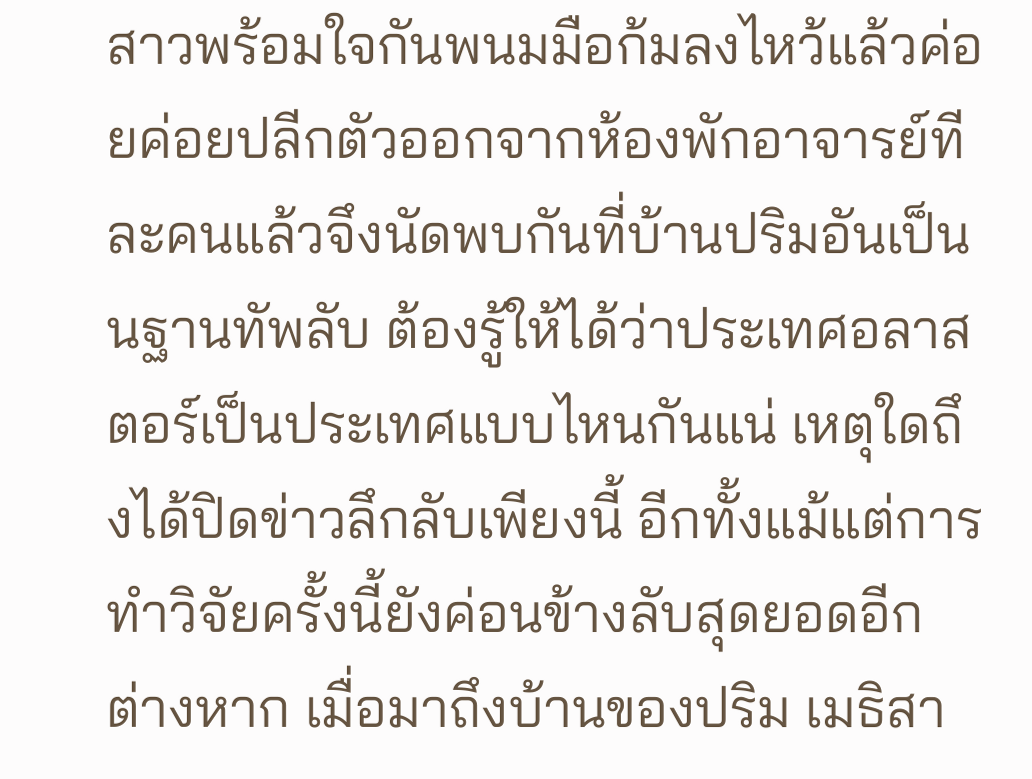สาวพร้อมใจกันพนมมือก้มลงไหว้แล้วค่อยค่อยปลีกตัวออกจากห้องพักอาจารย์ทีละคนแล้วจึงนัดพบกันที่บ้านปริมอันเป็นนฐานทัพลับ ต้องรู้ให้ได้ว่าประเทศอลาสตอร์เป็นประเทศแบบไหนกันแน่ เหตุใดถึงได้ปิดข่าวลึกลับเพียงนี้ อีกทั้งแม้แต่การทำวิจัยครั้งนี้ยังค่อนข้างลับสุดยอดอีกต่างหาก เมื่อมาถึงบ้านของปริม เมธิสา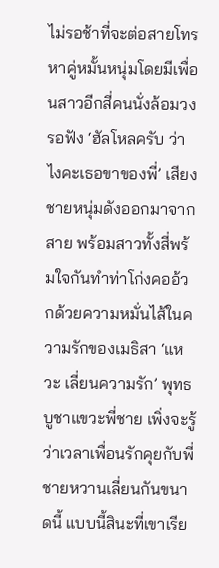ไม่รอช้าที่จะต่อสายโทรหาคู่หมั้นหนุ่มโดยมีเพื่อนสาวอีกสี่คนนั่งล้อมวงรอฟัง ‘ฮัลโหลครับ ว่าไงคะเธอขาของพี่’ เสียงชายหนุ่มดังออกมาจากสาย พร้อมสาวทั้งสี่พร้มใจกันทำท่าโก่งคออ้วกด้วยความหมั่นไส้ในความรักของเมธิสา ‘แหวะ เลี่ยนความรัก’ พุทธบูชาแขวะพี่ชาย เพิ่งจะรู้ว่าเวลาเพื่อนรักคุยกับพี่ชายหวานเลี่ยนกันขนาดนี้ แบบนี้สินะที่เขาเรีย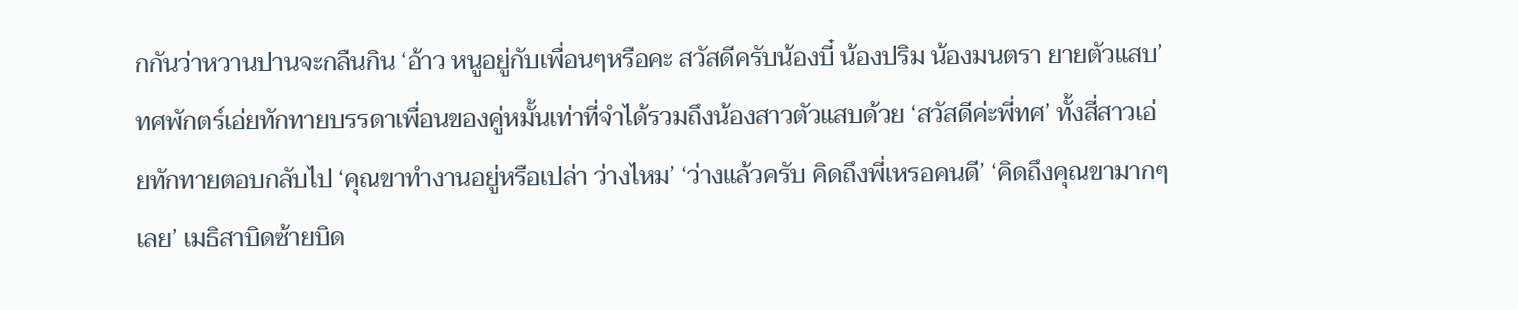กกันว่าหวานปานจะกลืนกิน ‘อ้าว หนูอยู่กับเพื่อนๆหรือคะ สวัสดีครับน้องบี๋ น้องปริม น้องมนตรา ยายตัวแสบ’ ทศพักตร์เอ่ยทักทายบรรดาเพื่อนของคู่หมั้นเท่าที่จำได้รวมถึงน้องสาวตัวแสบด้วย ‘สวัสดีค่ะพี่ทศ’ ทั้งสี่สาวเอ่ยทักทายตอบกลับไป ‘คุณขาทำงานอยู่หรือเปล่า ว่างไหม’ ‘ว่างแล้วครับ คิดถึงพี่เหรอคนดี’ ‘คิดถึงคุณขามากๆเลย’ เมธิสาบิดซ้ายบิด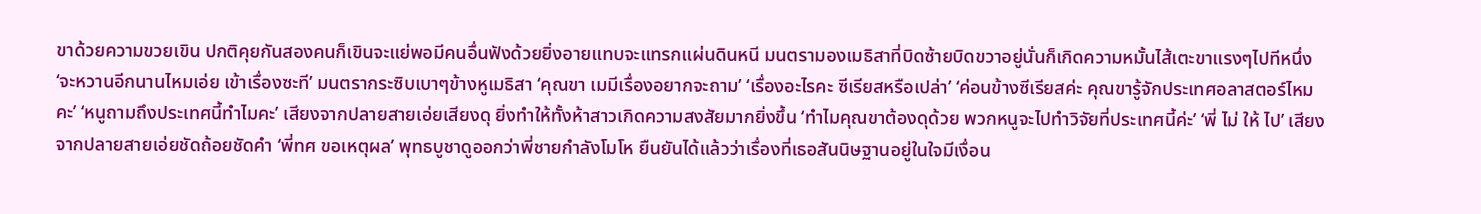ขาด้วยความขวยเขิน ปกติคุยกันสองคนก็เขินจะแย่พอมีคนอื่นฟังด้วยยิ่งอายแทบจะแทรกแผ่นดินหนี มนตรามองเมธิสาที่บิดซ้ายบิดขวาอยู่นั่นก็เกิดความหมั้นไส้เตะขาแรงๆไปทีหนึ่ง ‘จะหวานอีกนานไหมเอ่ย เข้าเรื่องซะที’ มนตรากระซิบเบาๆข้างหูเมธิสา ‘คุณขา เมมีเรื่องอยากจะถาม’ ‘เรื่องอะไรคะ ซีเรียสหรือเปล่า’ ‘ค่อนข้างซีเรียสค่ะ คุณขารู้จักประเทศอลาสตอร์ไหมคะ’ ‘หนูถามถึงประเทศนี้ทำไมคะ’ เสียงจากปลายสายเอ่ยเสียงดุ ยิ่งทำให้ทั้งห้าสาวเกิดความสงสัยมากยิ่งขึ้น ‘ทำไมคุณขาต้องดุด้วย พวกหนูจะไปทำวิจัยที่ประเทศนี้ค่ะ’ ‘พี่ ไม่ ให้ ไป’ เสียงจากปลายสายเอ่ยชัดถ้อยชัดคำ ‘พี่ทศ ขอเหตุผล’ พุทธบูชาดูออกว่าพี่ชายกำลังโมโห ยืนยันได้แล้วว่าเรื่องที่เธอสันนิษฐานอยู่ในใจมีเงื่อน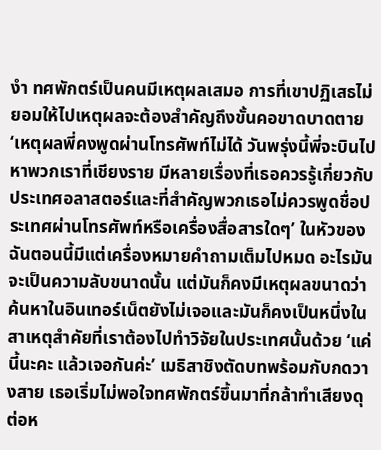งำ ทศพักตร์เป็นคนมีเหตุผลเสมอ การที่เขาปฏิเสธไม่ยอมให้ไปเหตุผลจะต้องสำคัญถึงขั้นคอขาดบาดตาย ‘เหตุผลพี่คงพูดผ่านโทรศัพท์ไม่ได้ วันพรุ่งนี้พี่จะบินไปหาพวกเราที่เชียงราย มีหลายเรื่องที่เธอควรรู้เกี่ยวกับประเทศอลาสตอร์และที่สำคัญพวกเธอไม่ควรพูดชื่อประเทศผ่านโทรศัพท์หรือเครื่องสื่อสารใดๆ’ ในหัวของฉันตอนนี้มีแต่เครื่องหมายคำถามเต็มไปหมด อะไรมันจะเป็นความลับขนาดนั้น แต่มันก็คงมีเหตุผลขนาดว่าค้นหาในอินเทอร์เน็ตยังไม่เจอและมันก็คงเป็นหนึ่งในสาเหตุสำคัยที่เราต้องไปทำวิจัยในประเทศนั้นด้วย ‘แค่นี้นะคะ แล้วเจอกันค่ะ’ เมธิสาชิงตัดบทพร้อมกับกดวางสาย เธอเริ่มไม่พอใจทศพักตร์ขึ้นมาที่กล้าทำเสียงดุต่อห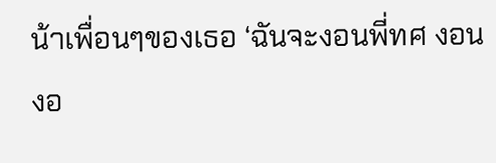น้าเพื่อนๆของเธอ ‘ฉันจะงอนพี่ทศ งอน งอ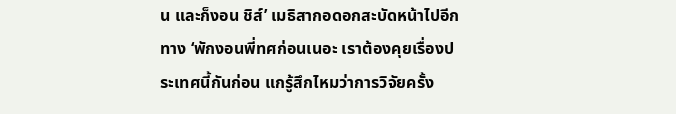น และก็งอน ชิส์’ เมธิสากอดอกสะบัดหน้าไปอีกทาง ‘พักงอนพี่ทศก่อนเนอะ เราต้องคุยเรื่องประเทศนี้กันก่อน แกรู้สึกไหมว่าการวิจัยครั้ง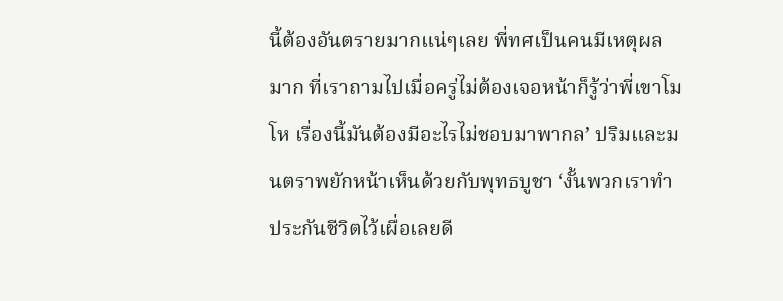นี้ต้องอันตรายมากแน่ๆเลย พี่ทศเป็นคนมีเหตุผลมาก ที่เราถามไปเมื่อครู่ไม่ต้องเจอหน้าก็รู้ว่าพี่เขาโมโห เรื่องนี้มันต้องมีอะไรไม่ชอบมาพากล’ ปริมและมนตราพยักหน้าเห็นด้วยกับพุทธบูชา ‘งั้นพวกเราทำประกันชีวิตไว้เผื่อเลยดี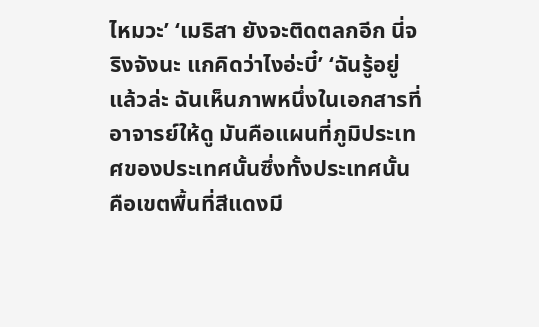ไหมวะ’ ‘เมธิสา ยังจะติดตลกอีก นี่จริงจังนะ แกคิดว่าไงอ่ะบี๋’ ‘ฉันรู้อยู่แล้วล่ะ ฉันเห็นภาพหนึ่งในเอกสารที่อาจารย์ให้ดู มันคือแผนที่ภูมิประเทศของประเทศนั้นซึ่งทั้งประเทศนั้นคือเขตพื้นที่สีแดงมี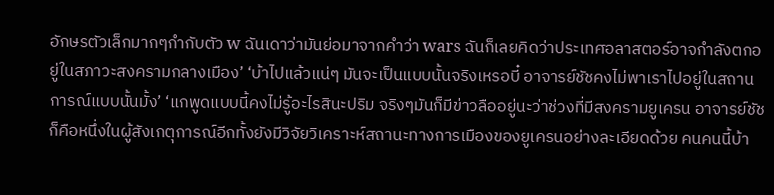อักษรตัวเล็กมากๆกำกับตัว w ฉันเดาว่ามันย่อมาจากคำว่า wars ฉันก็เลยคิดว่าประเทศอลาสตอร์อาจกำลังตกอยู่ในสภาวะสงครามกลางเมือง’ ‘บ้าไปแล้วแน่ๆ มันจะเป็นแบบนั้นจริงเหรอบี๋ อาจารย์ชัชคงไม่พาเราไปอยู่ในสถานการณ์แบบนั้นมั้ง’ ‘แกพูดแบบนี้คงไม่รู้อะไรสินะปริม จริงๆมันก็มีข่าวลืออยู่นะว่าช่วงที่มีสงครามยูเครน อาจารย์ชัชก็คือหนึ่งในผู้สังเกตุการณ์อีกทั้งยังมีวิจัยวิเคราะห์สถานะทางการเมืองของยูเครนอย่างละเอียดด้วย คนคนนี้บ้า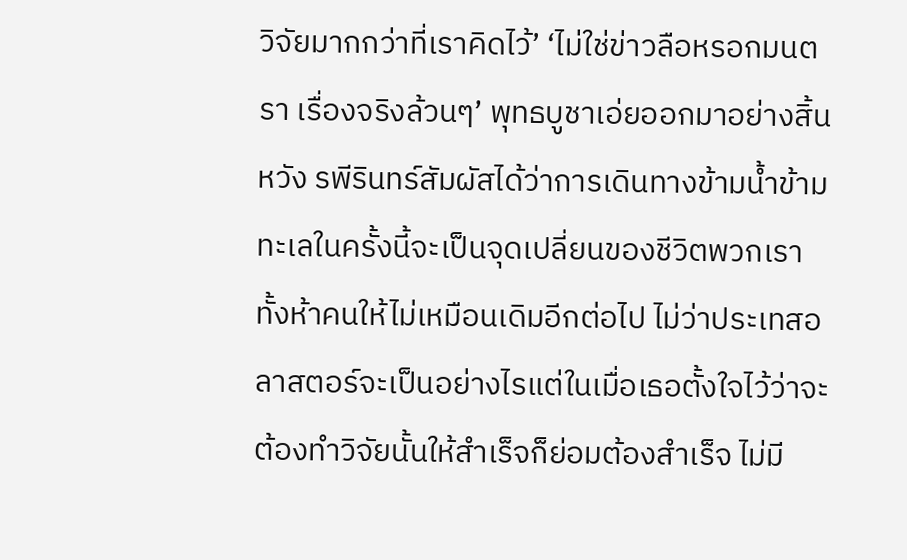วิจัยมากกว่าที่เราคิดไว้’ ‘ไม่ใช่ข่าวลือหรอกมนตรา เรื่องจริงล้วนๆ’ พุทธบูชาเอ่ยออกมาอย่างสิ้นหวัง รพีรินทร์สัมผัสได้ว่าการเดินทางข้ามน้ำข้ามทะเลในครั้งนี้จะเป็นจุดเปลี่ยนของชีวิตพวกเราทั้งห้าคนให้ไม่เหมือนเดิมอีกต่อไป ไม่ว่าประเทสอลาสตอร์จะเป็นอย่างไรแต่ในเมื่อเธอตั้งใจไว้ว่าจะต้องทำวิจัยนั้นให้สำเร็จก็ย่อมต้องสำเร็จ ไม่มี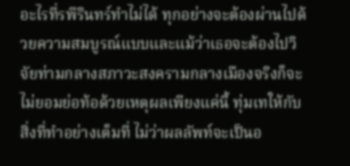อะไรที่รพีรินทร์ทำไม่ได้ ทุกอย่างจะต้องผ่านไปด้วยความสมบูรณ์แบบและแม้ว่าเธอจะต้องไปวิจัยท่ามกลางสภาวะสงครามกลางเมืองจริงก็จะไม่ยอมย่อท้อด้วยเหตุผลเพียงแค่นี้ ทุ่มเทให้กับสิ่งที่ทำอย่างเต็มที่ ไม่ว่าผลลัพท์จะเป็นอ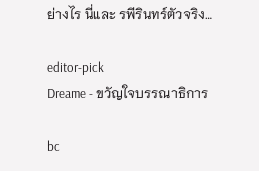ย่างไร นี่และ รพีรินทร์ตัวจริง…

editor-pick
Dreame - ขวัญใจบรรณาธิการ

bc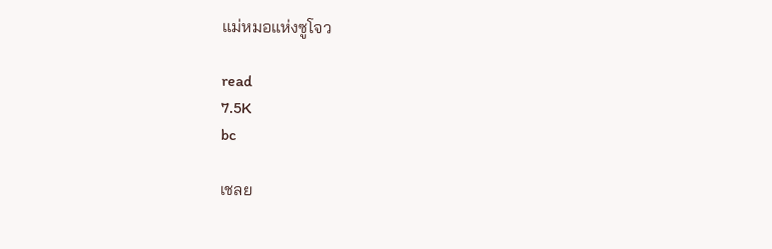แม่หมอแห่งซูโจว

read
7.5K
bc

เชลย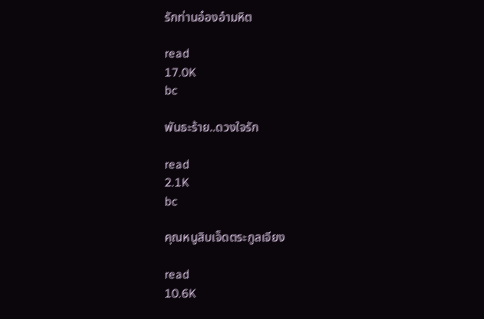รักท่านอ๋องอำมหิต

read
17.0K
bc

พันธะร้าย..ดวงใจรัก

read
2.1K
bc

คุณหนูสิบเจ็ดตระกูลเจียง

read
10.6K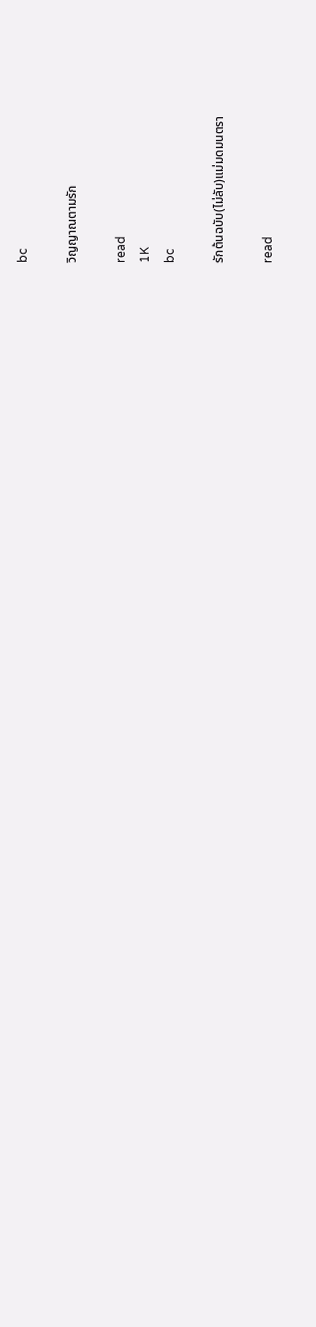bc

วิญญาณตามรัก

read
1K
bc

รักต้นฉบับ(ไม่ลับ)แม่มดมนตรา

read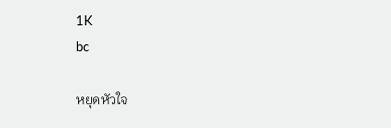1K
bc

หยุดหัวใจ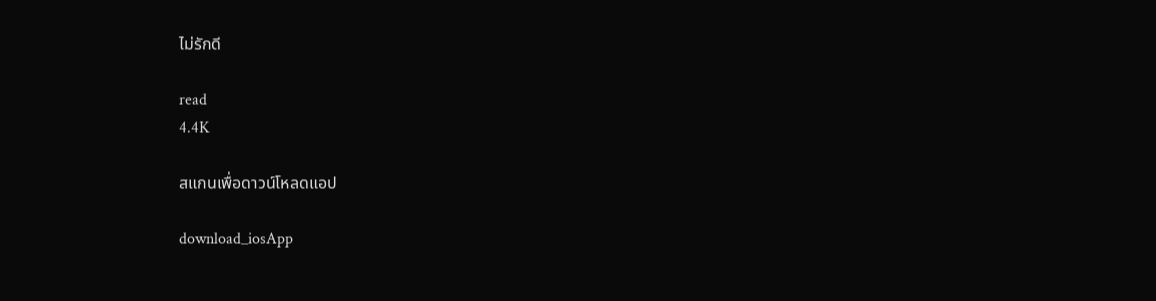ไม่รักดี

read
4.4K

สแกนเพื่อดาวน์โหลดแอป

download_iosApp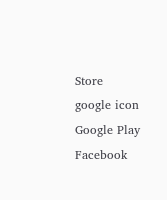Store
google icon
Google Play
Facebook